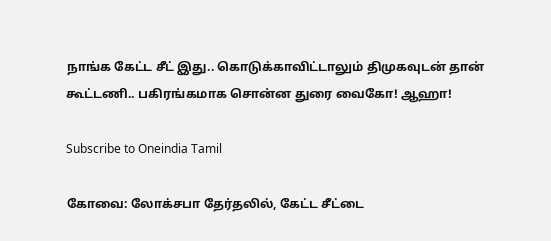நாங்க கேட்ட சீட் இது.. கொடுக்காவிட்டாலும் திமுகவுடன் தான் கூட்டணி.. பகிரங்கமாக சொன்ன துரை வைகோ! ஆஹா!

Subscribe to Oneindia Tamil

கோவை: லோக்சபா தேர்தலில், கேட்ட சீட்டை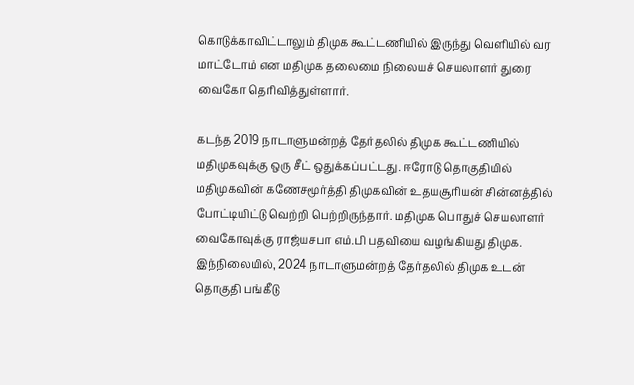கொடுக்காவிட்டாலும் திமுக கூட்டணியில் இருந்து வெளியில் வர மாட்டோம் என மதிமுக தலைமை நிலையச் செயலாளர் துரை வைகோ தெரிவித்துள்ளார்.

கடந்த 2019 நாடாளுமன்றத் தேர்தலில் திமுக கூட்டணியில் மதிமுகவுக்கு ஒரு சீட் ஒதுக்கப்பட்டது. ஈரோடு தொகுதியில் மதிமுகவின் கணேசமூர்த்தி திமுகவின் உதயசூரியன் சின்னத்தில் போட்டியிட்டு வெற்றி பெற்றிருந்தார். மதிமுக பொதுச் செயலாளர் வைகோவுக்கு ராஜ்யசபா எம்.பி பதவியை வழங்கியது திமுக. இந்நிலையில், 2024 நாடாளுமன்றத் தேர்தலில் திமுக உடன் தொகுதி பங்கீடு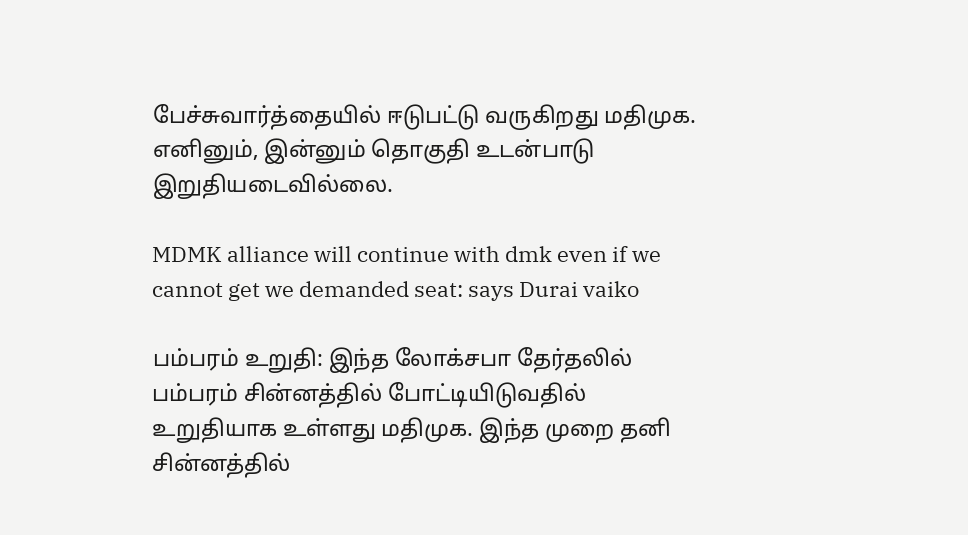பேச்சுவார்த்தையில் ஈடுபட்டு வருகிறது மதிமுக. எனினும், இன்னும் தொகுதி உடன்பாடு இறுதியடைவில்லை.

MDMK alliance will continue with dmk even if we cannot get we demanded seat: says Durai vaiko

பம்பரம் உறுதி: இந்த லோக்சபா தேர்தலில் பம்பரம் சின்னத்தில் போட்டியிடுவதில் உறுதியாக உள்ளது மதிமுக. இந்த முறை தனி சின்னத்தில்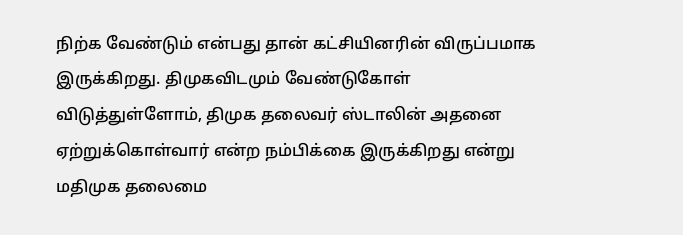நிற்க வேண்டும் என்பது தான் கட்சியினரின் விருப்பமாக இருக்கிறது. திமுகவிடமும் வேண்டுகோள் விடுத்துள்ளோம், திமுக தலைவர் ஸ்டாலின் அதனை ஏற்றுக்கொள்வார் என்ற நம்பிக்கை இருக்கிறது என்று மதிமுக தலைமை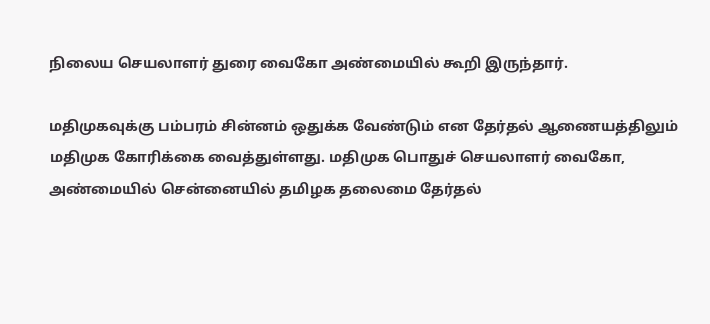நிலைய செயலாளர் துரை வைகோ அண்மையில் கூறி இருந்தார்.

மதிமுகவுக்கு பம்பரம் சின்னம் ஒதுக்க வேண்டும் என தேர்தல் ஆணையத்திலும் மதிமுக கோரிக்கை வைத்துள்ளது. மதிமுக பொதுச் செயலாளர் வைகோ, அண்மையில் சென்னையில் தமிழக தலைமை தேர்தல்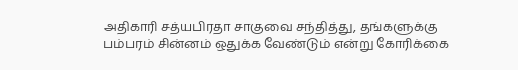அதிகாரி சத்யபிரதா சாகுவை சந்தித்து, தங்களுக்கு பம்பரம் சின்னம் ஒதுக்க வேண்டும் என்று கோரிக்கை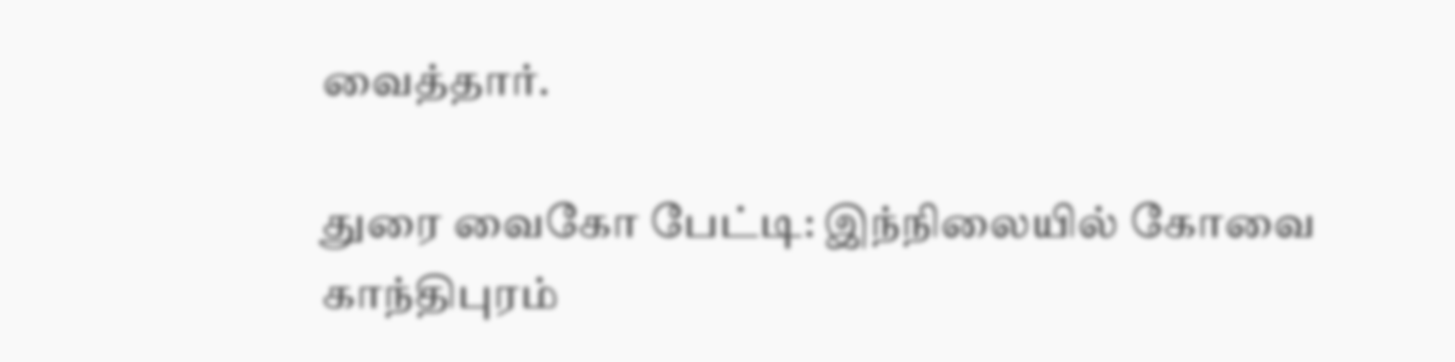வைத்தார்.

துரை வைகோ பேட்டி: இந்நிலையில் கோவை காந்திபுரம்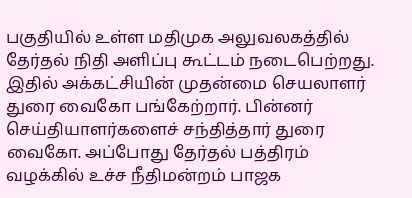பகுதியில் உள்ள மதிமுக அலுவலகத்தில் தேர்தல் நிதி அளிப்பு கூட்டம் நடைபெற்றது. இதில் அக்கட்சியின் முதன்மை செயலாளர் துரை வைகோ பங்கேற்றார். பின்னர் செய்தியாளர்களைச் சந்தித்தார் துரை வைகோ. அப்போது தேர்தல் பத்திரம் வழக்கில் உச்ச நீதிமன்றம் பாஜக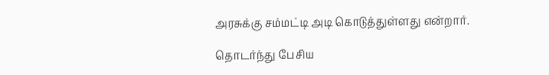அரசுக்கு சம்மட்டி அடி கொடுத்துள்ளது என்றார்.

தொடர்ந்து பேசிய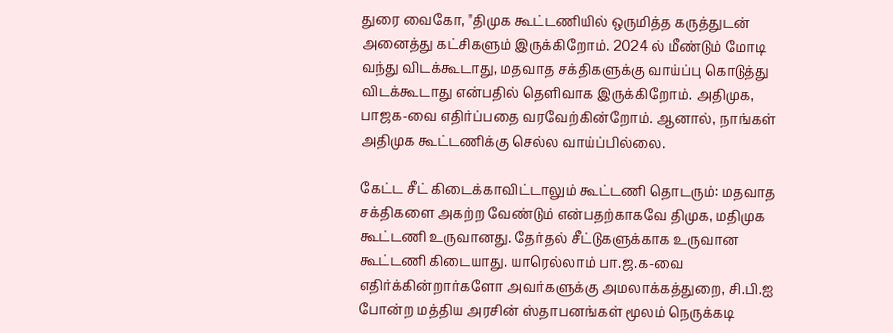துரை வைகோ, "திமுக கூட்டணியில் ஒருமித்த கருத்துடன் அனைத்து கட்சிகளும் இருக்கிறோம். 2024 ல் மீண்டும் மோடி வந்து விடக்கூடாது, மதவாத சக்திகளுக்கு வாய்ப்பு கொடுத்து விடக்கூடாது என்பதில் தெளிவாக இருக்கிறோம். அதிமுக, பாஜக-வை எதிர்ப்பதை வரவேற்கின்றோம். ஆனால், நாங்கள் அதிமுக கூட்டணிக்கு செல்ல வாய்ப்பில்லை.

கேட்ட சீட் கிடைக்காவிட்டாலும் கூட்டணி தொடரும்: மதவாத சக்திகளை அகற்ற வேண்டும் என்பதற்காகவே திமுக, மதிமுக கூட்டணி உருவானது. தேர்தல் சீட்டுகளுக்காக உருவான கூட்டணி கிடையாது. யாரெல்லாம் பா.ஜ.க-வை எதிர்க்கின்றார்களோ அவர்களுக்கு அமலாக்கத்துறை, சி.பி.ஐ போன்ற மத்திய அரசின் ஸ்தாபனங்கள் மூலம் நெருக்கடி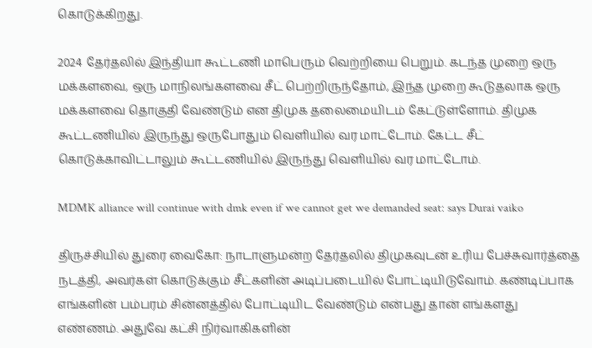கொடுக்கிறது.

2024 தேர்தலில் இந்தியா கூட்டணி மாபெரும் வெற்றியை பெறும். கடந்த முறை ஒரு மக்களவை, ஒரு மாநிலங்களவை சீட் பெற்றிருந்தோம், இந்த முறை கூடுதலாக ஒரு மக்களவை தொகுதி வேண்டும் என திமுக தலைமையிடம் கேட்டுள்ளோம். திமுக கூட்டணியில் இருந்து ஒருபோதும் வெளியில் வர மாட்டோம். கேட்ட சீட் கொடுக்காவிட்டாலும் கூட்டணியில் இருந்து வெளியில் வர மாட்டோம்.

MDMK alliance will continue with dmk even if we cannot get we demanded seat: says Durai vaiko

திருச்சியில் துரை வைகோ: நாடாளுமன்ற தேர்தலில் திமுகவுடன் உரிய பேச்சுவார்த்தை நடத்தி, அவர்கள் கொடுக்கும் சீட்களின் அடிப்படையில் போட்டியிடுவோம். கண்டிப்பாக எங்களின் பம்பரம் சின்னத்தில் போட்டியிட வேண்டும் என்பது தான் எங்களது எண்ணம். அதுவே கட்சி நிர்வாகிகளின்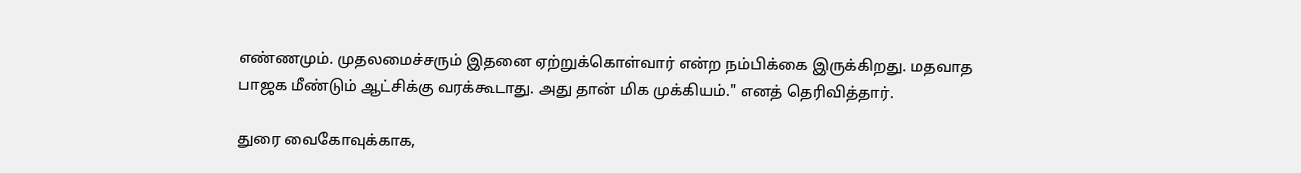எண்ணமும். முதலமைச்சரும் இதனை ஏற்றுக்கொள்வார் என்ற நம்பிக்கை இருக்கிறது. மதவாத பாஜக மீண்டும் ஆட்சிக்கு வரக்கூடாது. அது தான் மிக முக்கியம்." எனத் தெரிவித்தார்.

துரை வைகோவுக்காக,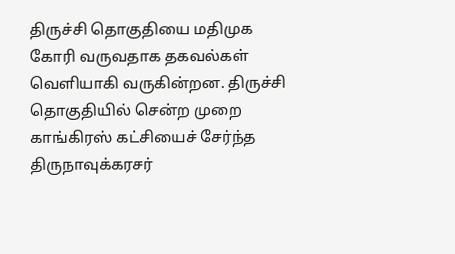திருச்சி தொகுதியை மதிமுக கோரி வருவதாக தகவல்கள் வெளியாகி வருகின்றன. திருச்சி தொகுதியில் சென்ற முறை காங்கிரஸ் கட்சியைச் சேர்ந்த திருநாவுக்கரசர்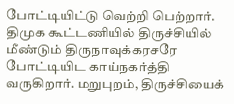போட்டியிட்டு வெற்றி பெற்றார். திமுக கூட்டணியில் திருச்சியில் மீண்டும் திருநாவுக்கரசரே போட்டியிட காய்நகர்த்தி வருகிறார். மறுபுறம், திருச்சியைக்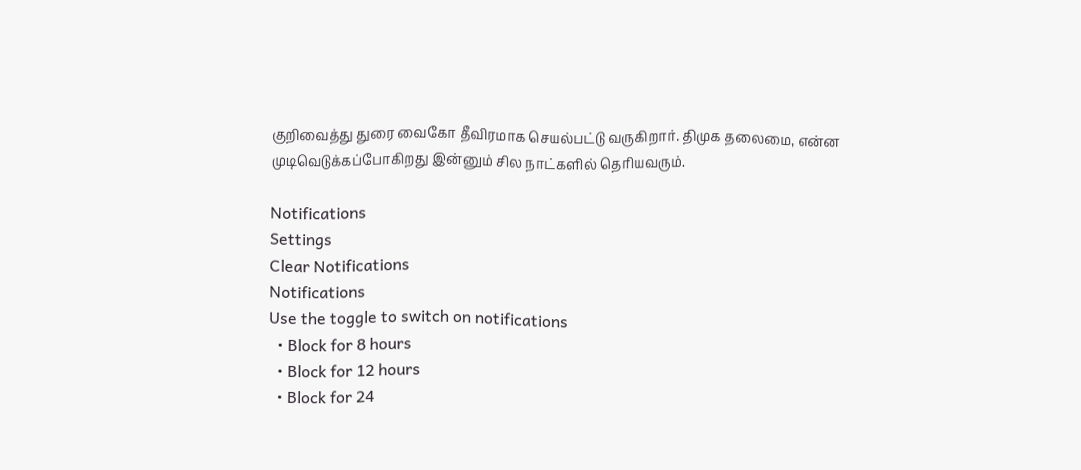குறிவைத்து துரை வைகோ தீவிரமாக செயல்பட்டு வருகிறார். திமுக தலைமை, என்ன முடிவெடுக்கப்போகிறது இன்னும் சில நாட்களில் தெரியவரும்.

Notifications
Settings
Clear Notifications
Notifications
Use the toggle to switch on notifications
  • Block for 8 hours
  • Block for 12 hours
  • Block for 24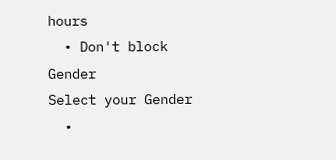hours
  • Don't block
Gender
Select your Gender
  •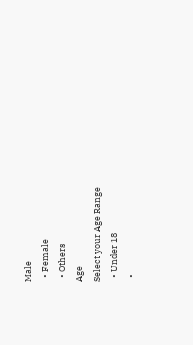Male
  • Female
  • Others
Age
Select your Age Range
  • Under 18
  •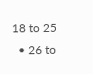18 to 25
  • 26 to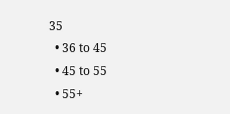35
  • 36 to 45
  • 45 to 55
  • 55+